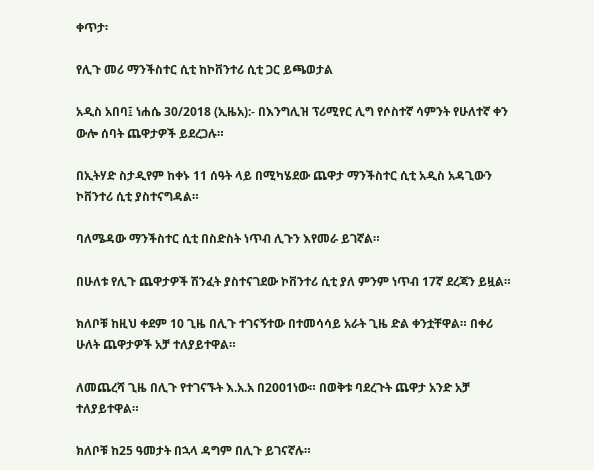ቀጥታ፡

የሊጉ መሪ ማንችስተር ሲቲ ከኮቨንተሪ ሲቲ ጋር ይጫወታል

አዲስ አበባ፤ ነሐሴ 30/2018 (ኢዜአ):- በእንግሊዝ ፕሪሚየር ሊግ የሶስተኛ ሳምንት የሁለተኛ ቀን ውሎ ሰባት ጨዋታዎች ይደረጋሉ።

በኢትሃድ ስታዲየም ከቀኑ 11 ሰዓት ላይ በሚካሄደው ጨዋታ ማንችስተር ሲቲ አዲስ አዳጊውን ኮቨንተሪ ሲቲ ያስተናግዳል።

ባለሜዳው ማንችስተር ሲቲ በስድስት ነጥብ ሊጉን እየመራ ይገኛል።

በሁለቱ የሊጉ ጨዋታዎች ሽንፈት ያስተናገደው ኮቨንተሪ ሲቲ ያለ ምንም ነጥብ 17ኛ ደረጃን ይዟል።

ክለቦቹ ከዚህ ቀደም 10 ጊዜ በሊጉ ተገናኝተው በተመሳሳይ አራት ጊዜ ድል ቀንቷቸዋል። በቀሪ ሁለት ጨዋታዎች አቻ ተለያይተዋል።

ለመጨረሻ ጊዜ በሊጉ የተገናኙት እ.አ.አ በ2001ነው። በወቅቱ ባደረጉት ጨዋታ አንድ አቻ ተለያይተዋል።

ክለቦቹ ከ25 ዓመታት በኋላ ዳግም በሊጉ ይገናኛሉ።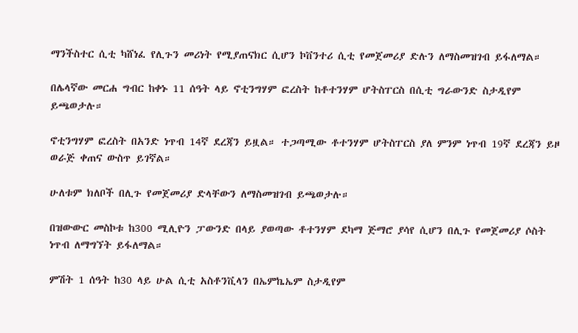ማንችስተር ሲቲ ካሸነፈ የሊጉን መሪነት የሚያጠናክር ሲሆን ኮቨንተሪ ሲቲ የመጀመሪያ ድሉን ለማስመዝገብ ይፋለማል።

በሌላኛው መርሐ ግብር ከቀኑ 11 ሰዓት ላይ ኖቲንግሃም ፎረስት ከቶተንሃም ሆትስፐርስ በሲቲ ግራውንድ ስታዲየም ይጫወታሉ።

ኖቲንግሃም ፎረስት በአንድ ነጥብ 14ኛ ደረጃን ይዟል። ተጋጣሚው ቶተንሃም ሆትስፐርስ ያለ ምንም ነጥብ 19ኛ ደረጃን ይዞ ወራጅ ቀጠና ውስጥ ይገኛል።

ሁለቱም ክለቦች በሊጉ የመጀመሪያ ድላቸውን ለማስመዝገብ ይጫወታሉ።

በዝውውር መስኮቱ ከ300 ሚሊዮን ፓውንድ በላይ ያወጣው ቶተንሃም ደካማ ጅማሮ ያሳየ ሲሆን በሊጉ የመጀመሪያ ሶስት ነጥብ ለማግኘት ይፋለማል።

ምሽት 1 ሰዓት ከ30 ላይ ሁል ሲቲ አስቶንቪላን በኤምኬኤም ስታዲየም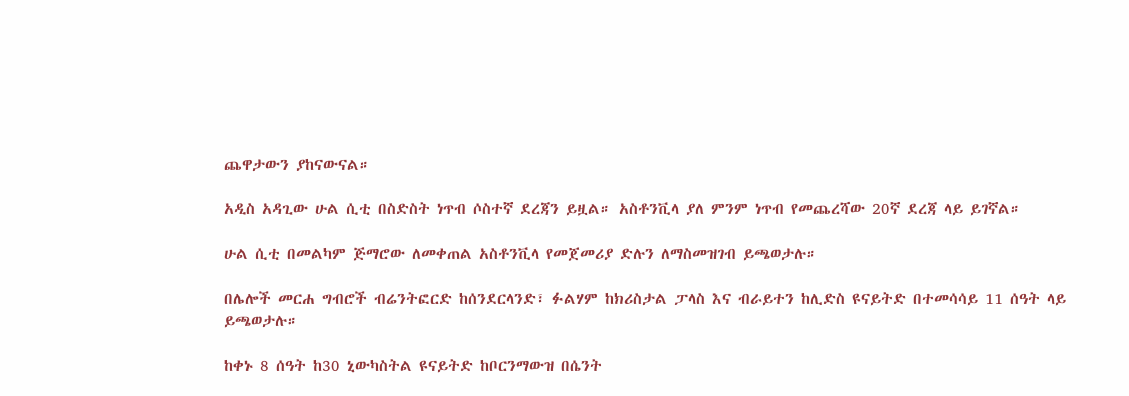ጨዋታውን ያከናውናል።

አዲስ አዳጊው ሁል ሲቲ በስድስት ነጥብ ሶስተኛ ደረጃን ይዟል። አስቶንቪላ ያለ ምንም ነጥብ የመጨረሻው 20ኛ ደረጃ ላይ ይገኛል።

ሁል ሲቲ በመልካም ጅማሮው ለመቀጠል አስቶንቪላ የመጀመሪያ ድሉን ለማስመዝገብ ይጫወታሉ።

በሌሎች መርሐ ግብሮች ብሬንትፎርድ ከሰንደርላንድ፣ ፉልሃም ከክሪስታል ፓላስ እና ብራይተን ከሊድስ ዩናይትድ በተመሳሳይ 11 ሰዓት ላይ ይጫወታሉ።

ከቀኑ 8 ሰዓት ከ30 ኒውካስትል ዩናይትድ ከቦርንማውዝ በሴንት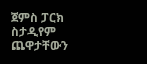ጀምስ ፓርክ ስታዲየም ጨዋታቸውን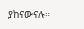ያከናውናሉ።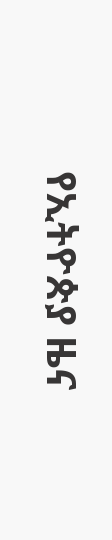የኢትዮጵያ ዜና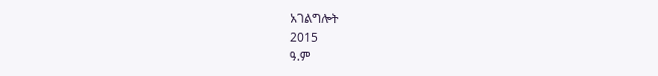አገልግሎት
2015
ዓ.ም